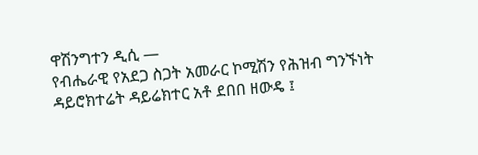ዋሽንግተን ዲሲ —
የብሔራዊ የአደጋ ስጋት አመራር ኮሚሽን የሕዝብ ግንኙነት ዳይሮክተሬት ዳይሬክተር አቶ ደበበ ዘውዴ ፤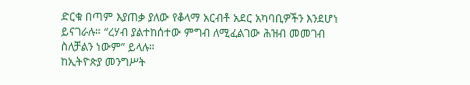ድርቁ በጣም እያጠቃ ያለው የቆላማ አርብቶ አደር አካባቢዎችን እንደሆነ ይናገራሉ። “ረሃብ ያልተከሰተው ምግብ ለሚፈልገው ሕዝብ መመገብ ስለቻልን ነውም” ይላሉ።
ከኢትዮጵያ መንግሥት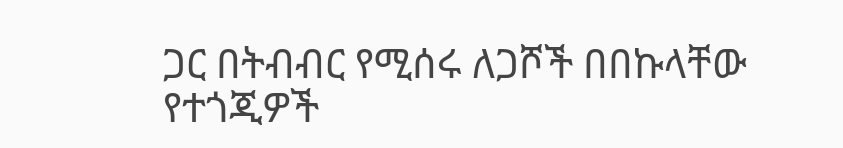ጋር በትብብር የሚሰሩ ለጋሾች በበኩላቸው የተጎጂዎች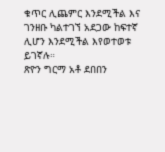ቁጥር ሊጨምር እንደሚችል እና ገንዘቡ ካልተገኘ አደጋው ከፍተኛ ሊሆን እንደሚችል እየወተወቱ ይገኛሉ።
ጽዮን ግርማ አቶ ደበበን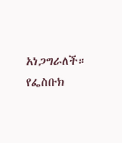አነጋግራለች።
የፌስቡክ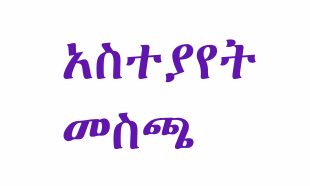አስተያየት መስጫ